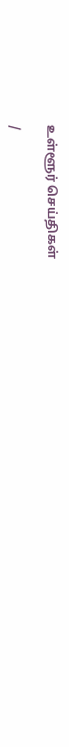உள்ளூர் செய்திகள்

/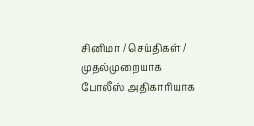சினிமா / செய்திகள் / முதல்முறையாக போலீஸ் அதிகாரியாக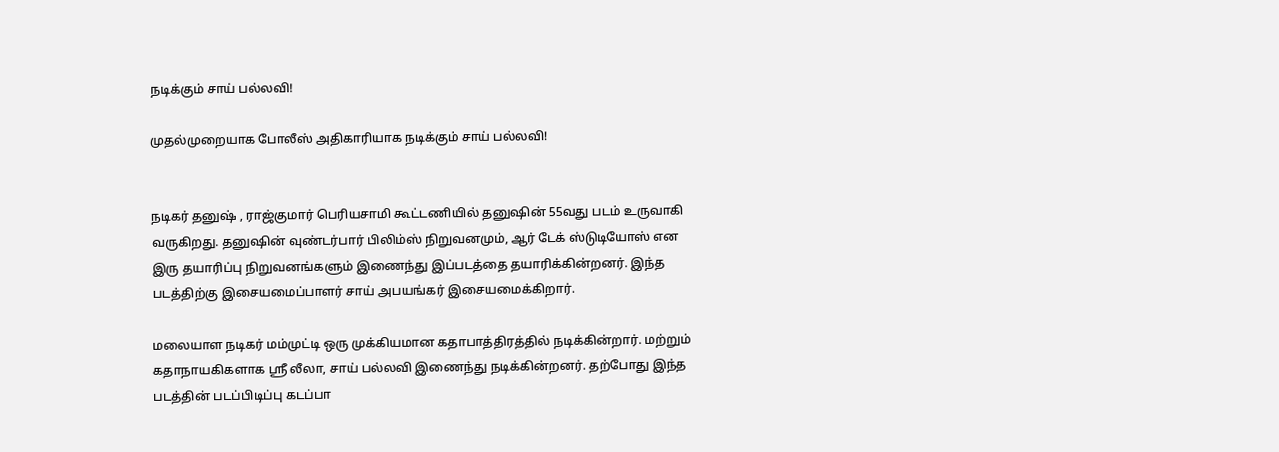நடிக்கும் சாய் பல்லவி!

முதல்முறையாக போலீஸ் அதிகாரியாக நடிக்கும் சாய் பல்லவி!


நடிகர் தனுஷ் , ராஜ்குமார் பெரியசாமி கூட்டணியில் தனுஷின் 55வது படம் உருவாகி வருகிறது. தனுஷின் வுண்டர்பார் பிலிம்ஸ் நிறுவனமும், ஆர் டேக் ஸ்டுடியோஸ் என இரு தயாரிப்பு நிறுவனங்களும் இணைந்து இப்படத்தை தயாரிக்கின்றனர். இந்த படத்திற்கு இசையமைப்பாளர் சாய் அபயங்கர் இசையமைக்கிறார்.

மலையாள நடிகர் மம்முட்டி ஒரு முக்கியமான கதாபாத்திரத்தில் நடிக்கின்றார். மற்றும் கதாநாயகிகளாக ஸ்ரீ லீலா, சாய் பல்லவி இணைந்து நடிக்கின்றனர். தற்போது இந்த படத்தின் படப்பிடிப்பு கடப்பா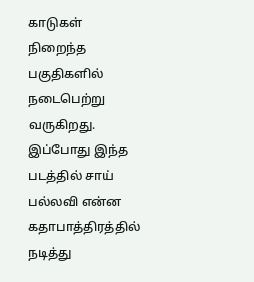காடுகள் நிறைந்த பகுதிகளில் நடைபெற்று வருகிறது. இப்போது இந்த படத்தில் சாய் பல்லவி என்ன கதாபாத்திரத்தில் நடித்து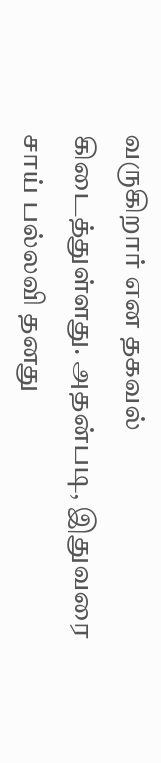வருகிறார் என தகவல் கிடைத்துள்ளது. அதன்படி, இதுவரை சாய் பல்லவி தனது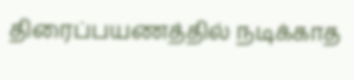திரைப்பயணத்தில் நடிக்காத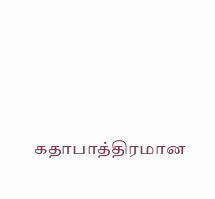கதாபாத்திரமான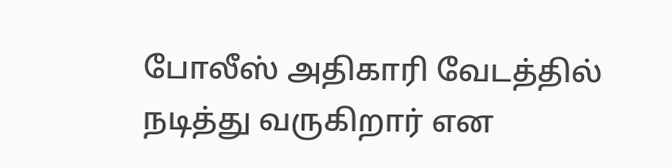போலீஸ் அதிகாரி வேடத்தில் நடித்து வருகிறார் என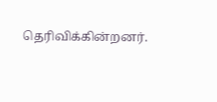தெரிவிக்கின்றனர்.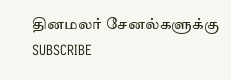தினமலர் சேனல்களுக்கு SUBSCRIBE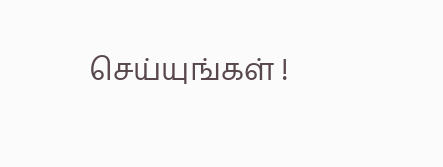செய்யுங்கள் !